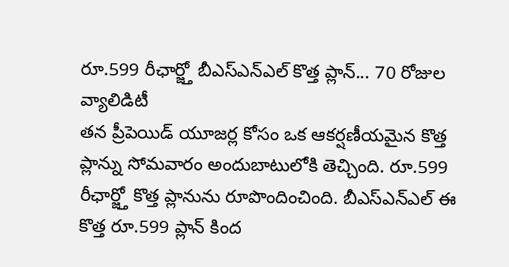రూ.599 రీఛార్జ్తో బీఎస్ఎన్ఎల్ కొత్త ప్లాన్... 70 రోజుల వ్యాలిడిటీ
తన ప్రీపెయిడ్ యూజర్ల కోసం ఒక ఆకర్షణీయమైన కొత్త ప్లాన్ను సోమవారం అందుబాటులోకి తెచ్చింది. రూ.599 రీఛార్జ్తో కొత్త ప్లానును రూపొందించింది. బీఎస్ఎన్ఎల్ ఈ కొత్త రూ.599 ప్లాన్ కింద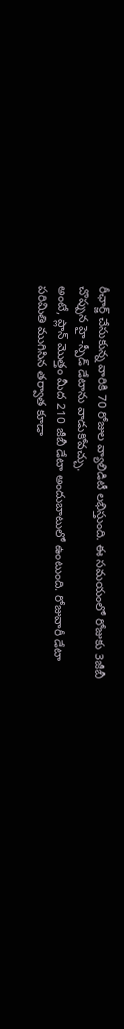రీఛార్జ్ చేసుకున్న వారికి 70 రోజుల వ్యాలిడిటీ లభిస్తుంది. ఈ సమయంలో రోజుకు 3జీబీ చొప్పున హై-స్పీడ్ డేటాను వాడుకోవచ్చు.
అంటే, ప్లాన్ మొత్తం మీద 210 జీబీ డేటా అందుబాటులో ఉంటుంది. రోజువారీ డేటా పరిమితి ముగిసిన తర్వాత కూడా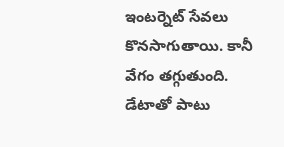ఇంటర్నెట్ సేవలు కొనసాగుతాయి. కానీ వేగం తగ్గుతుంది.
డేటాతో పాటు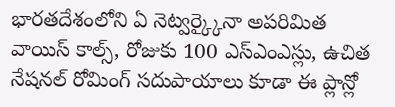భారతదేశంలోని ఏ నెట్వర్క్కైనా అపరిమిత వాయిస్ కాల్స్, రోజుకు 100 ఎస్ఎంఎస్లు, ఉచిత నేషనల్ రోమింగ్ సదుపాయాలు కూడా ఈ ప్లాన్లో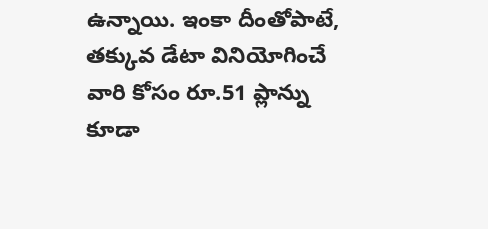ఉన్నాయి. ఇంకా దీంతోపాటే, తక్కువ డేటా వినియోగించే వారి కోసం రూ.51 ప్లాన్ను కూడా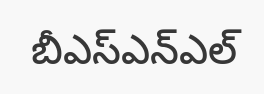బీఎస్ఎన్ఎల్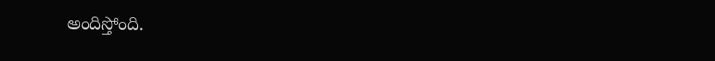అందిస్తోంది.